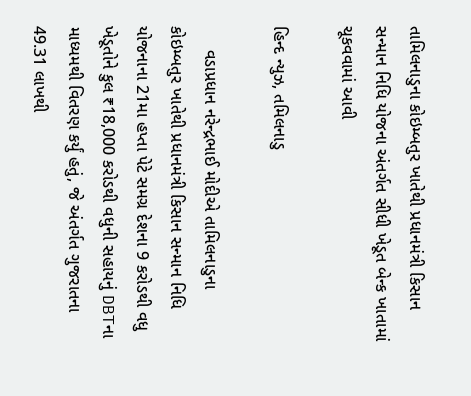તામિલનાડુના કોઇમ્બતુર ખાતેથી પ્રધાનમંત્રી કિસાન સન્માન નિધિ યોજના અંતર્ગત સીધી ખેડૂત બેન્ક ખાતામાં ચૂકવવામાં આવી

હિન્દ ન્યુઝ, તમિલનાડુ

     વડાપ્રધાન નરેન્દ્રભાઈ મોદીએ તામિલનાડુના કોઇમ્બતુર ખાતેથી પ્રધાનમંત્રી કિસાન સન્માન નિધિ યોજનાના 21મા હપ્તા પેટે સમગ્ર દેશના 9 કરોડથી વધુ ખેડૂતોને કુલ ₹18,000 કરોડથી વધુની સહાયનું DBTના માધ્યમથી વિતરણ કર્યું હતું, જે અંતર્ગત ગુજરાતના 49.31 લાખથી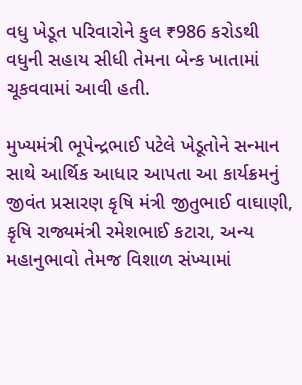વધુ ખેડૂત પરિવારોને કુલ ₹986 કરોડથી વધુની સહાય સીધી તેમના બેન્ક ખાતામાં ચૂકવવામાં આવી હતી.

મુખ્યમંત્રી ભૂપેન્દ્રભાઈ પટેલે ખેડૂતોને સન્માન સાથે આર્થિક આધાર આપતા આ કાર્યક્રમનું જીવંત પ્રસારણ કૃષિ મંત્રી જીતુભાઈ વાઘાણી, કૃષિ રાજ્યમંત્રી રમેશભાઈ કટારા, અન્ય મહાનુભાવો તેમજ વિશાળ સંખ્યામાં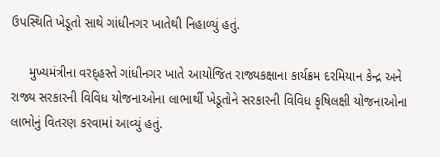ઉપસ્થિતિ ખેડૂતો સાથે ગાંધીનગર ખાતેથી નિહાળ્યું હતું.

     મુખ્યમંત્રીના વરદ્હસ્તે ગાંધીનગર ખાતે આયોજિત રાજ્યકક્ષાના કાર્યક્રમ દરમિયાન કેન્દ્ર અને રાજ્ય સરકારની વિવિધ યોજનાઓના લાભાર્થી ખેડૂતોને સરકારની વિવિધ કૃષિલક્ષી યોજનાઓના લાભોનું વિતરણ કરવામાં આવ્યું હતું.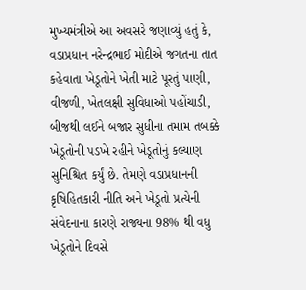મુખ્યમંત્રીએ આ અવસરે જણાવ્યું હતું કે,  વડાપ્રધાન નરેન્દ્રભાઈ મોદીએ જગતના તાત કહેવાતા ખેડૂતોને ખેતી માટે પૂરતું પાણી, વીજળી, ખેતલક્ષી સુવિધાઓ પહોંચાડી, બીજથી લઈને બજાર સુધીના તમામ તબક્કે ખેડૂતોની પડખે રહીને ખેડૂતોનું કલ્યાણ સુનિશ્ચિત કર્યું છે. તેમણે વડાપ્રધાનની કૃષિહિતકારી નીતિ અને ખેડૂતો પ્રત્યેની સંવેદનાના કારણે રાજ્યના 98% થી વધુ ખેડૂતોને દિવસે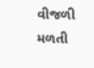વીજળી મળતી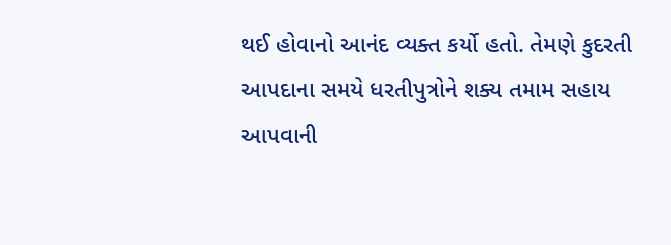થઈ હોવાનો આનંદ વ્યક્ત કર્યો હતો. તેમણે કુદરતી આપદાના સમયે ધરતીપુત્રોને શક્ય તમામ સહાય આપવાની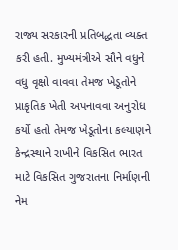રાજ્ય સરકારની પ્રતિબદ્ધતા વ્યક્ત કરી હતી. મુખ્યમંત્રીએ સૌને વધુને વધુ વૃક્ષો વાવવા તેમજ ખેડૂતોને પ્રાકૃતિક ખેતી અપનાવવા અનુરોધ કર્યો હતો તેમજ ખેડૂતોના કલ્યાણને કેન્દ્રસ્થાને રાખીને વિકસિત ભારત માટે વિકસિત ગુજરાતના નિર્માણની નેમ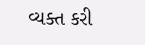વ્યક્ત કરી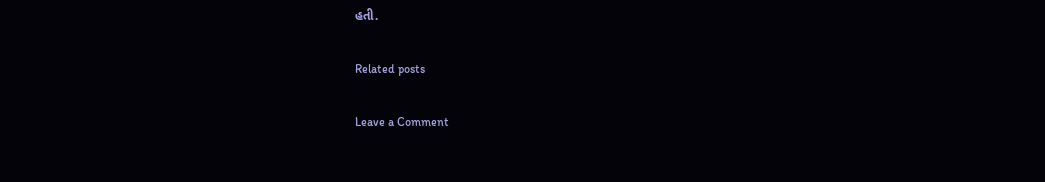હતી.

Related posts

Leave a Comment